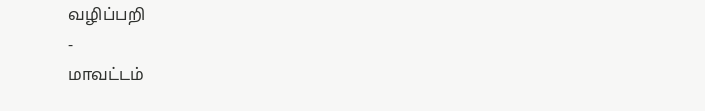வழிப்பறி
-
மாவட்டம்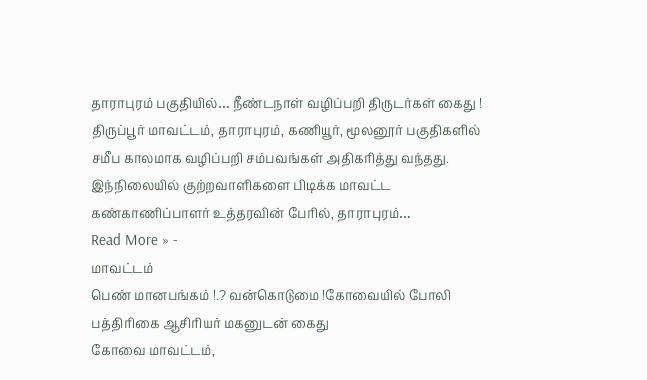தாராபுரம் பகுதியில்… நீண்டநாள் வழிப்பறி திருடர்கள் கைது !
திருப்பூர் மாவட்டம், தாராபுரம், கணியூர், மூலனூர் பகுதிகளில் சமீப காலமாக வழிப்பறி சம்பவங்கள் அதிகரித்து வந்தது. இந்நிலையில் குற்றவாளிகளை பிடிக்க மாவட்ட கண்காணிப்பாளர் உத்தரவின் பேரில், தாராபுரம்…
Read More » -
மாவட்டம்
பெண் மானபங்கம் !.? வன்கொடுமை !கோவையில் போலி பத்திரிகை ஆசிரியர் மகனுடன் கைது
கோவை மாவட்டம்,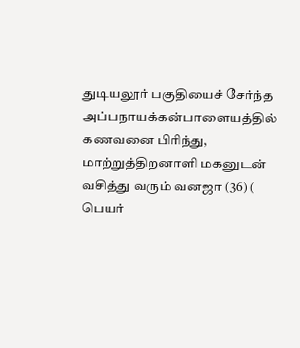துடியலூர் பகுதியைச் சேர்ந்த அப்பநாயக்கன்பாளையத்தில் கணவனை பிரிந்து, மாற்றுத்திறனாளி மகனுடன் வசித்து வரும் வனஜா (36) ( பெயர்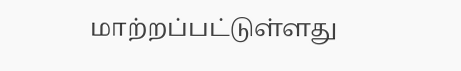மாற்றப்பட்டுள்ளது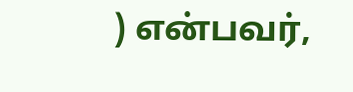) என்பவர்,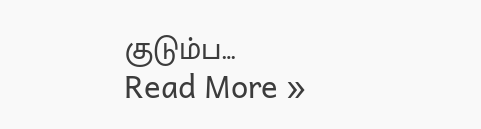குடும்ப…
Read More »